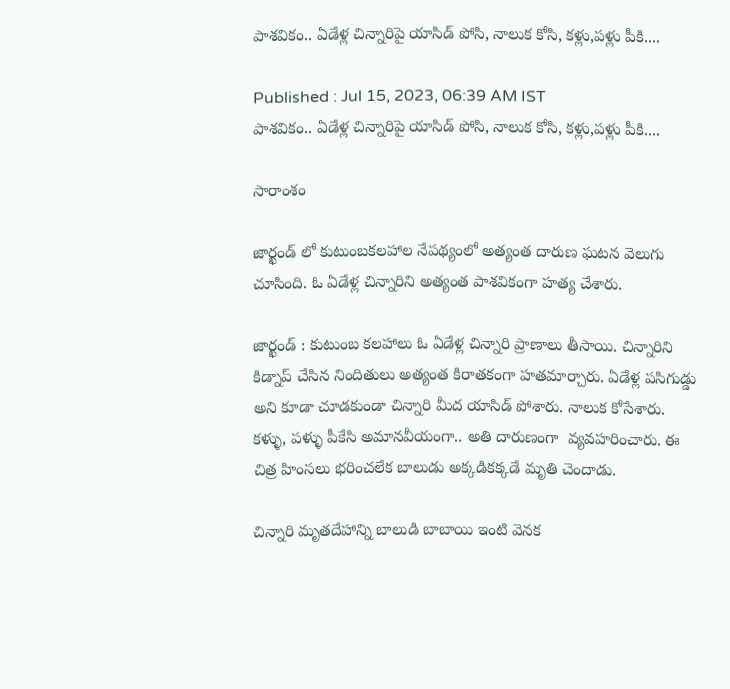పాశవికం.. ఏడేళ్ల చిన్నారిపై యాసిడ్ పోసి, నాలుక కోసి, కళ్లు,పళ్లు పీకి....

Published : Jul 15, 2023, 06:39 AM IST
పాశవికం.. ఏడేళ్ల చిన్నారిపై యాసిడ్ పోసి, నాలుక కోసి, కళ్లు,పళ్లు పీకి....

సారాంశం

జార్ఖండ్ లో కుటుంబకలహాల నేపథ్యంలో అత్యంత దారుణ ఘటన వెలుగు చూసింది. ఓ ఏడేళ్ల చిన్నారిని అత్యంత పాశవికంగా హత్య చేశారు.

జార్ఖండ్ : కుటుంబ కలహాలు ఓ ఏడేళ్ల చిన్నారి ప్రాణాలు తీసాయి. చిన్నారిని కిడ్నాప్ చేసిన నిందితులు అత్యంత కిరాతకంగా హతమార్చారు. ఏడేళ్ల పసిగుడ్డు అని కూడా చూడకుండా చిన్నారి మీద యాసిడ్ పోశారు. నాలుక కోసేశారు. కళ్ళు, పళ్ళు పీకేసి అమానవీయంగా.. అతి దారుణంగా  వ్యవహరించారు. ఈ చిత్ర హింసలు భరించలేక బాలుడు అక్కడికక్కడే మృతి చెందాడు.

చిన్నారి మృతదేహాన్ని బాలుడి బాబాయి ఇంటి వెనక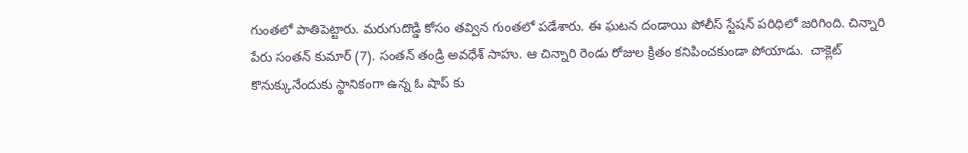గుంతలో పాతిపెట్టారు. మరుగుదొడ్డి కోసం తవ్విన గుంతలో పడేశారు. ఈ ఘటన దండాయి పోలీస్ స్టేషన్ పరిధిలో జరిగింది. చిన్నారి పేరు సంతన్ కుమార్ (7). సంతన్ తండ్రి అవధేశ్ సాహు. ఆ చిన్నారి రెండు రోజుల క్రితం కనిపించకుండా పోయాడు.  చాక్లెట్ కొనుక్కునేందుకు స్థానికంగా ఉన్న ఓ షాప్ కు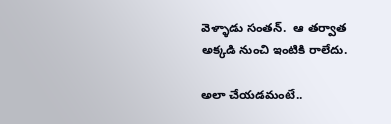వెళ్ళాడు సంతన్.  ఆ తర్వాత  అక్కడి నుంచి ఇంటికి రాలేదు.

అలా చేయడమంటే..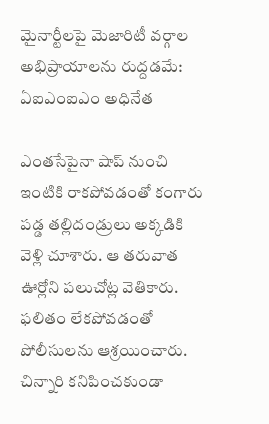మైనార్టీలపై మెజారిటీ వర్గాల అభిప్రాయాలను రుద్దడమే: ఏఐఎంఐఎం అధినేత

ఎంతసేపైనా షాప్ నుంచి ఇంటికి రాకపోవడంతో కంగారు పడ్డ తల్లిదండ్రులు అక్కడికి వెళ్లి చూశారు. ఆ తరువాత ఊర్లోని పలుచోట్ల వెతికారు. ఫలితం లేకపోవడంతో పోలీసులను ఆశ్రయించారు. చిన్నారి కనిపించకుండా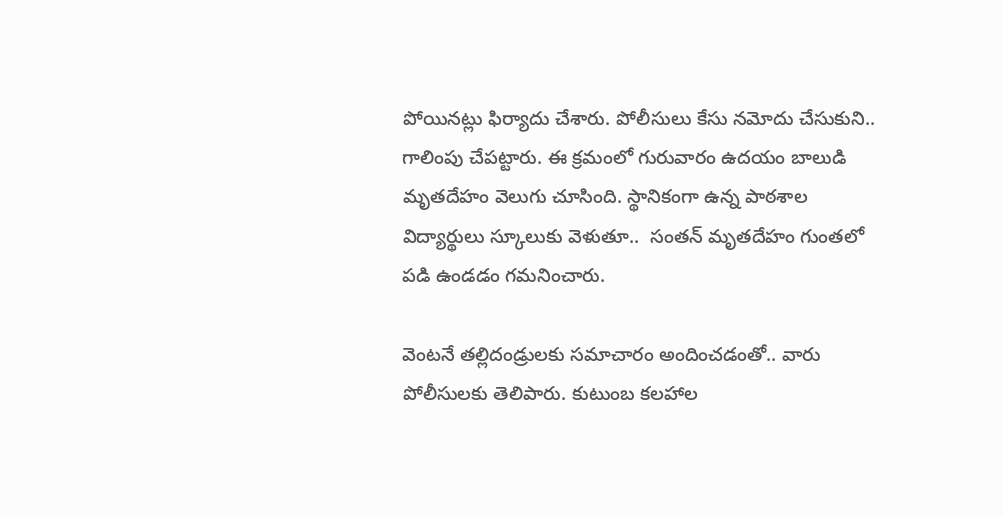పోయినట్లు ఫిర్యాదు చేశారు. పోలీసులు కేసు నమోదు చేసుకుని.. గాలింపు చేపట్టారు. ఈ క్రమంలో గురువారం ఉదయం బాలుడి మృతదేహం వెలుగు చూసింది. స్థానికంగా ఉన్న పాఠశాల విద్యార్థులు స్కూలుకు వెళుతూ..  సంతన్ మృతదేహం గుంతలో పడి ఉండడం గమనించారు.

వెంటనే తల్లిదండ్రులకు సమాచారం అందించడంతో.. వారు పోలీసులకు తెలిపారు. కుటుంబ కలహాల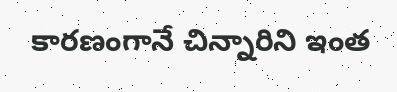కారణంగానే చిన్నారిని ఇంత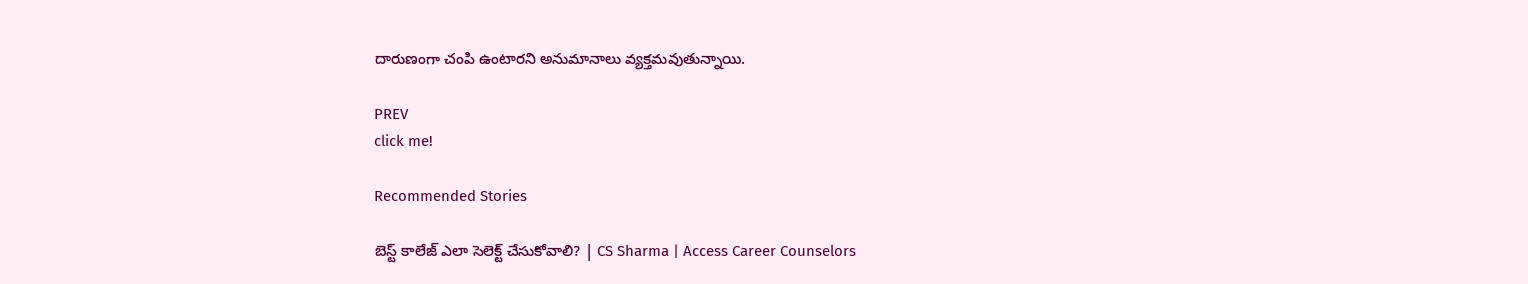దారుణంగా చంపి ఉంటారని అనుమానాలు వ్యక్తమవుతున్నాయి.

PREV
click me!

Recommended Stories

బెస్ట్ కాలేజ్ ఎలా సెలెక్ట్ చేసుకోవాలి? | CS Sharma | Access Career Counselors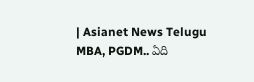| Asianet News Telugu
MBA, PGDM.. ఏది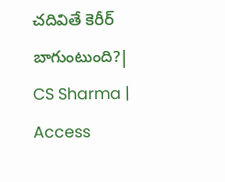చదివితే కెరీర్ బాగుంటుంది?| CS Sharma | Access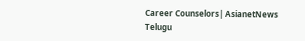Career Counselors| AsianetNews Telugu